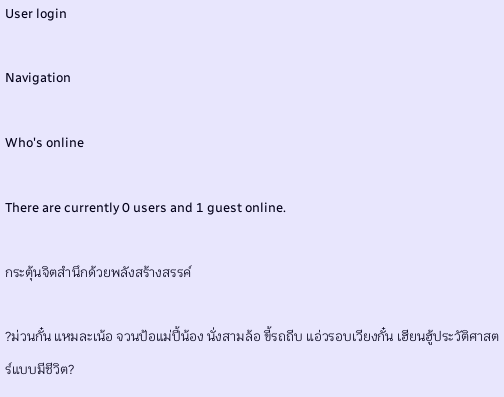User login

Navigation

Who's online

There are currently 0 users and 1 guest online.

กระตุ้นจิตสำนึกด้วยพลังสร้างสรรค์

?ม่วนกั๋น แหมละเน้อ จวนป้อแม่ปี้น้อง นั่งสามล้อ ขี้รถถีบ แอ่วรอบเวียงกั๋น เฮียนฮู้ประวัติศาสตร์แบบมีชีวิต?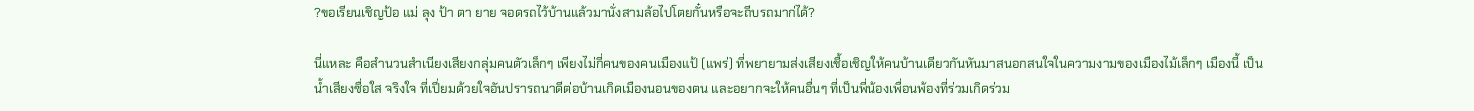?ขอเรียนเชิญป้อ แม่ ลุง ป้า ตา ยาย จอดรถไว้บ้านแล้วมานั่งสามล้อไปโตยกั๋นหรือจะถีบรถมาก่ได้?

นี่แหละ คือสำนวนสำเนียงเสียงกลุ่มคนตัวเล็กๆ เพียงไม่กี่คนของคนเมืองแป้ (แพร่) ที่พยายามส่งเสียงเชื้อเชิญให้คนบ้านเดียวกันหันมาสนอกสนใจในความงามของเมืองไม้เล็กๆ เมืองนี้ เป็นน้ำเสียงซื่อใส จริงใจ ที่เปี่ยมด้วยใจอันปรารถนาดีต่อบ้านเกิดเมืองนอนของตน และอยากจะให้คนอื่นๆ ที่เป็นพี่น้องเพื่อนพ้องที่ร่วมเกิดร่วม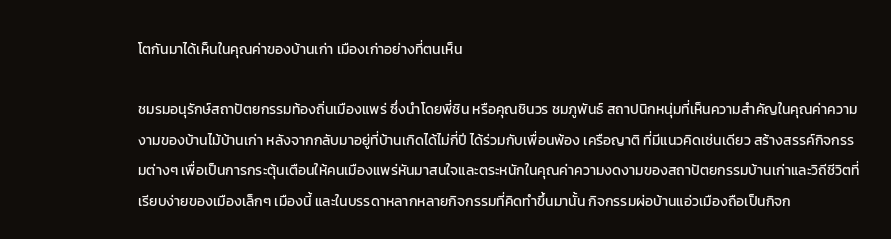โตกันมาได้เห็นในคุณค่าของบ้านเก่า เมืองเก่าอย่างที่ตนเห็น

ชมรมอนุรักษ์สถาปัตยกรรมท้องถิ่นเมืองแพร่ ซึ่งนำโดยพี่ชิน หรือคุณชินวร ชมภูพันธ์ สถาปนิกหนุ่มที่เห็นความสำคัญในคุณค่าความงามของบ้านไม้บ้านเก่า หลังจากกลับมาอยู่ที่บ้านเกิดได้ไม่กี่ปี ได้ร่วมกับเพื่อนพ้อง เครือญาติ ที่มีแนวคิดเช่นเดียว สร้างสรรค์กิจกรรมต่างๆ เพื่อเป็นการกระตุ้นเตือนให้คนเมืองแพร่หันมาสนใจและตระหนักในคุณค่าความงดงามของสถาปัตยกรรมบ้านเก่าและวิถีชีวิตที่เรียบง่ายของเมืองเล็กๆ เมืองนี้ และในบรรดาหลากหลายกิจกรรมที่คิดทำขึ้นมานั้น กิจกรรมผ่อบ้านแอ่วเมืองถือเป็นกิจก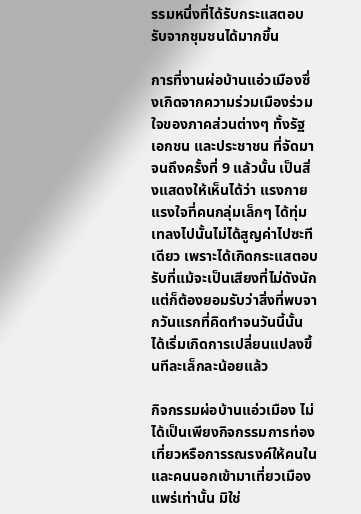รรมหนึ่งที่ได้รับกระแสตอบรับจากชุมชนได้มากขึ้น

การที่งานผ่อบ้านแอ่วเมืองซึ่งเกิดจากความร่วมเมืองร่วมใจของภาคส่วนต่างๆ ทั้งรัฐ เอกชน และประชาชน ที่จัดมาจนถึงครั้งที่ 9 แล้วนั้น เป็นสิ่งแสดงให้เห็นได้ว่า แรงกายแรงใจที่คนกลุ่มเล็กๆ ได้ทุ่มเทลงไปนั้นไม่ได้สูญค่าไปซะทีเดียว เพราะได้เกิดกระแสตอบรับที่แม้จะเป็นเสียงที่ไม่ดังนัก แต่ก็ต้องยอมรับว่าสิ่งที่พบจากวันแรกที่คิดทำจนวันนี้นั้น ได้เริ่มเกิดการเปลี่ยนแปลงขึ้นทีละเล็กละน้อยแล้ว

กิจกรรมผ่อบ้านแอ่วเมือง ไม่ได้เป็นเพียงกิจกรรมการท่องเที่ยวหรือการรณรงค์ให้คนในและคนนอกเข้ามาเที่ยวเมืองแพร่เท่านั้น มิใช่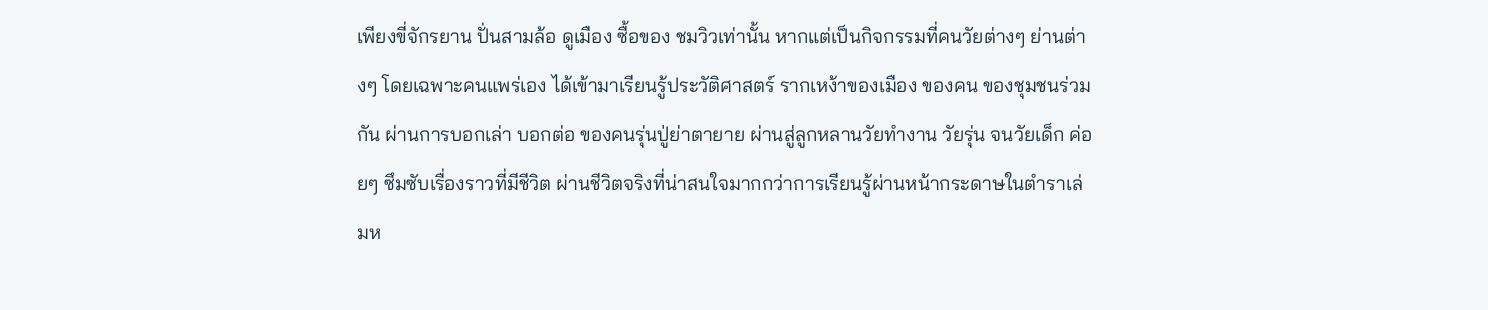เพียงขี่จักรยาน ปั่นสามล้อ ดูเมือง ซื้อของ ชมวิวเท่านั้น หากแต่เป็นกิจกรรมที่คนวัยต่างๆ ย่านต่างๆ โดยเฉพาะคนแพร่เอง ได้เข้ามาเรียนรู้ประวัติศาสตร์ รากเหง้าของเมือง ของคน ของชุมชนร่วมกัน ผ่านการบอกเล่า บอกต่อ ของคนรุ่นปู่ย่าตายาย ผ่านสู่ลูกหลานวัยทำงาน วัยรุ่น จนวัยเด็ก ค่อยๆ ซึมซับเรื่องราวที่มีชีวิต ผ่านชีวิตจริงที่น่าสนใจมากกว่าการเรียนรู้ผ่านหน้ากระดาษในตำราเล่มห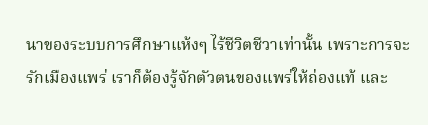นาของระบบการศึกษาแห้งๆ ไร้ชีวิตชีวาเท่านั้น เพราะการจะรักเมืองแพร่ เราก็ต้องรู้จักตัวตนของแพร่ให้ถ่องแท้ และ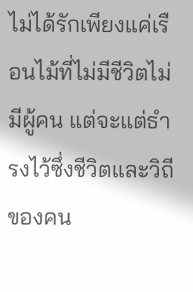ไม่ได้รักเพียงแค่เรือนไม้ที่ไม่มีชีวิตไม่มีผู้คน แต่จะแต่ธำรงไว้ซึ่งชีวิตและวิถีของคน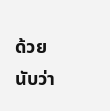ด้วย นับว่า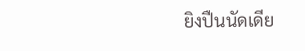ยิงปืนนัดเดีย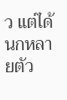ว แต่ได้นกหลายตัว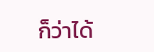ก็ว่าได้